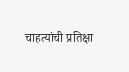चाहत्यांची प्रतिक्षा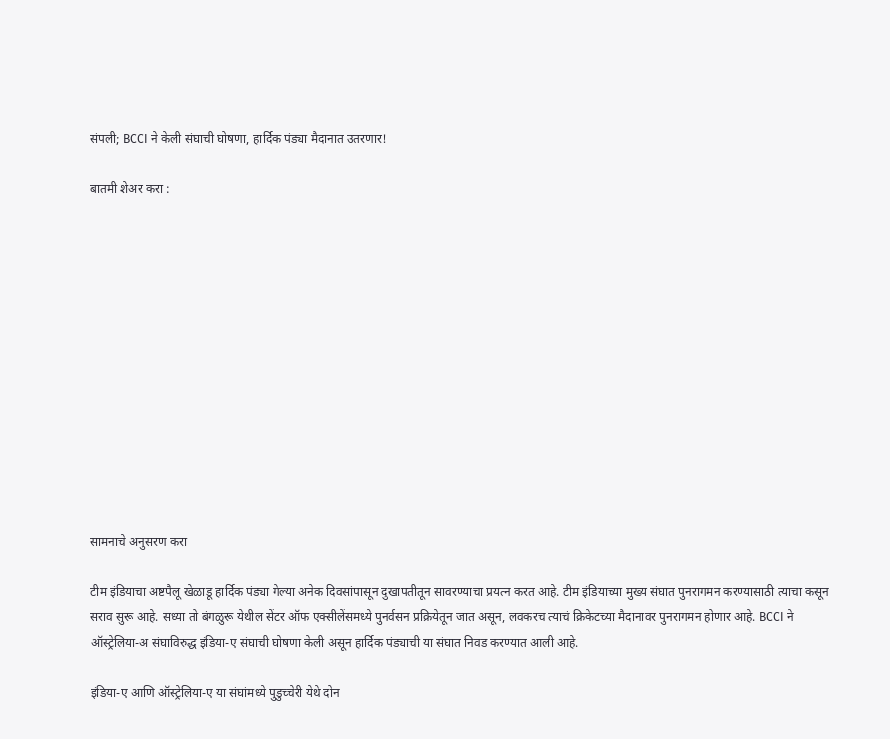संपली; BCCI ने केली संघाची घोषणा, हार्दिक पंड्या मैदानात उतरणार!

बातमी शेअर करा :













सामनाचे अनुसरण करा

टीम इंडियाचा अष्टपैलू खेळाडू हार्दिक पंड्या गेल्या अनेक दिवसांपासून दुखापतीतून सावरण्याचा प्रयत्न करत आहे. टीम इंडियाच्या मुख्य संघात पुनरागमन करण्यासाठी त्याचा कसून सराव सुरू आहे. सध्या तो बंगळुरू येथील सेंटर ऑफ एक्सीलेंसमध्ये पुनर्वसन प्रक्रियेतून जात असून, लवकरच त्याचं क्रिकेटच्या मैदानावर पुनरागमन होणार आहे. BCCI ने ऑस्ट्रेलिया-अ संघाविरुद्ध इंडिया-ए संघाची घोषणा केली असून हार्दिक पंड्याची या संघात निवड करण्यात आली आहे.

इंडिया-ए आणि ऑस्ट्रेलिया-ए या संघांमध्ये पुडुच्चेरी येथे दोन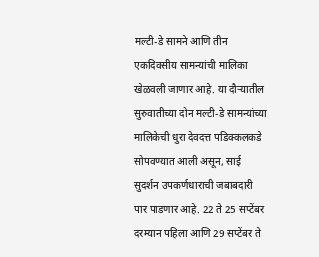मल्टी-डे सामने आणि तीन एकदिवसीय सामन्यांची मालिका खेळवली जाणार आहे. या दौऱ्यातील सुरुवातीच्या दोन मल्टी-डे सामन्यांच्या मालिकेची धुरा देवदत्त पडिक्कलकडे सोपवण्यात आली असून, साई सुदर्शन उपकर्णधाराची जबाबदारी पार पाडणार आहे. 22 ते 25 सप्टेंबर दरम्यान पहिला आणि 29 सप्टेंबर ते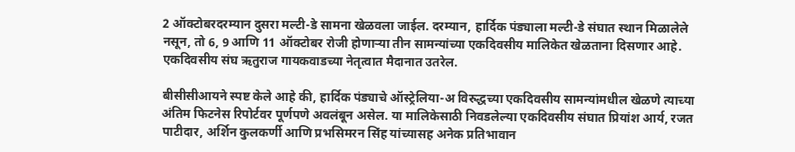2 ऑक्टोबरदरम्यान दुसरा मल्टी-डे सामना खेळवला जाईल. दरम्यान, हार्दिक पंड्याला मल्टी-डे संघात स्थान मिळालेले नसून, तो 6, 9 आणि 11 ऑक्टोबर रोजी होणाऱ्या तीन सामन्यांच्या एकदिवसीय मालिकेत खेळताना दिसणार आहे. एकदिवसीय संघ ऋतुराज गायकवाडच्या नेतृत्वात मैदानात उतरेल.

बीसीसीआयने स्पष्ट केले आहे की, हार्दिक पंड्याचे ऑस्ट्रेलिया-अ विरुद्धच्या एकदिवसीय सामन्यांमधील खेळणे त्याच्या अंतिम फिटनेस रिपोर्टवर पूर्णपणे अवलंबून असेल. या मालिकेसाठी निवडलेल्या एकदिवसीय संघात प्रियांश आर्य, रजत पाटीदार, अर्शिन कुलकर्णी आणि प्रभसिमरन सिंह यांच्यासह अनेक प्रतिभावान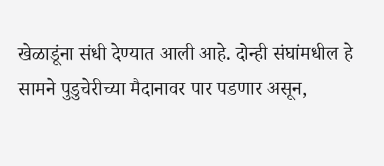खेळाडूंना संधी देण्यात आली आहे. दोन्ही संघांमधील हे सामने पुडुचेरीच्या मैदानावर पार पडणार असून,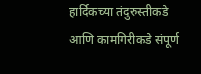हार्दिकच्या तंदुरुस्तीकडे आणि कामगिरीकडे संपूर्ण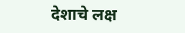देशाचे लक्ष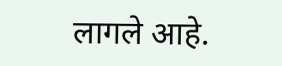लागले आहे.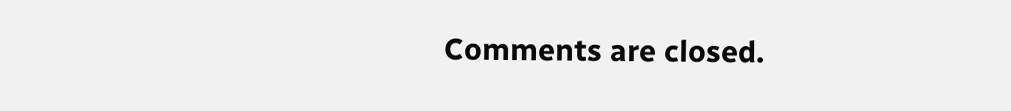Comments are closed.